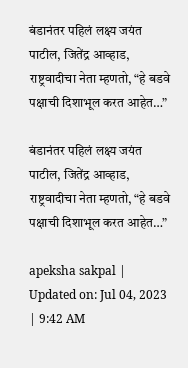बंडानंतर पहिलं लक्ष्य जयंत पाटील, जितेंद्र आव्हाड, राष्ट्रवादीचा नेता म्हणतो, “हे बडवे पक्षाची दिशाभूल करत आहेत…”

बंडानंतर पहिलं लक्ष्य जयंत पाटील, जितेंद्र आव्हाड, राष्ट्रवादीचा नेता म्हणतो, “हे बडवे पक्षाची दिशाभूल करत आहेत…”

apeksha sakpal | Updated on: Jul 04, 2023 | 9:42 AM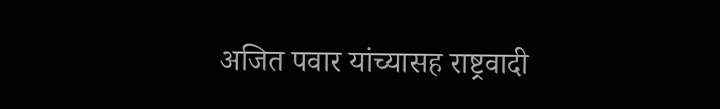अजित पवार यांच्यासह राष्ट्रवादी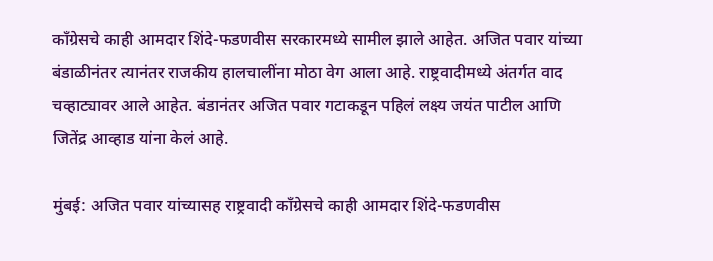काँग्रेसचे काही आमदार शिंदे-फडणवीस सरकारमध्ये सामील झाले आहेत. अजित पवार यांच्या बंडाळीनंतर त्यानंतर राजकीय हालचालींना मोठा वेग आला आहे. राष्ट्रवादीमध्ये अंतर्गत वाद चव्हाट्यावर आले आहेत. बंडानंतर अजित पवार गटाकडून पहिलं लक्ष्य जयंत पाटील आणि जितेंद्र आव्हाड यांना केलं आहे.

मुंबई: अजित पवार यांच्यासह राष्ट्रवादी काँग्रेसचे काही आमदार शिंदे-फडणवीस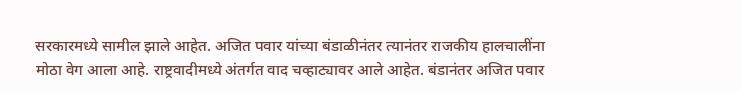सरकारमध्ये सामील झाले आहेत. अजित पवार यांच्या बंडाळीनंतर त्यानंतर राजकीय हालचालींना मोठा वेग आला आहे. राष्ट्रवादीमध्ये अंतर्गत वाद चव्हाट्यावर आले आहेत. बंडानंतर अजित पवार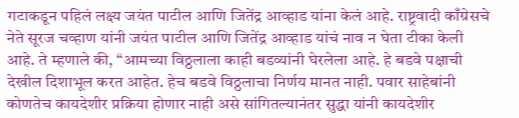गटाकडून पहिलं लक्ष्य जयंत पाटील आणि जितेंद्र आव्हाड यांना केलं आहे. राष्ट्रवादी काँग्रेसचे नेते सूरज चव्हाण यांनी जयंत पाटील आणि जितेंद्र आव्हाड यांचं नाव न घेता टीका केली आहे. ते म्हणाले की, “आमच्या विठ्ठलाला काही बडव्यांनी घेरलेला आहे. हे बडवे पक्षाची देखील दिशाभूल करत आहेत. हेच बडवे विठ्ठलाचा निर्णय मानत नाही. पवार साहेबांनी कोणतेच कायदेशीर प्रक्रिया होणार नाही असे सांगितल्यानंतर सुद्धा यांनी कायदेशीर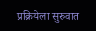प्रक्रियेला सुरुवात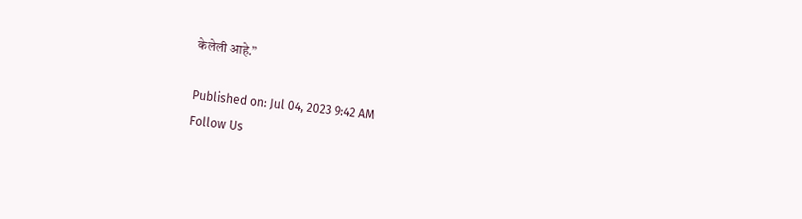केलेली आहे.”

Published on: Jul 04, 2023 9:42 AM
Follow Us